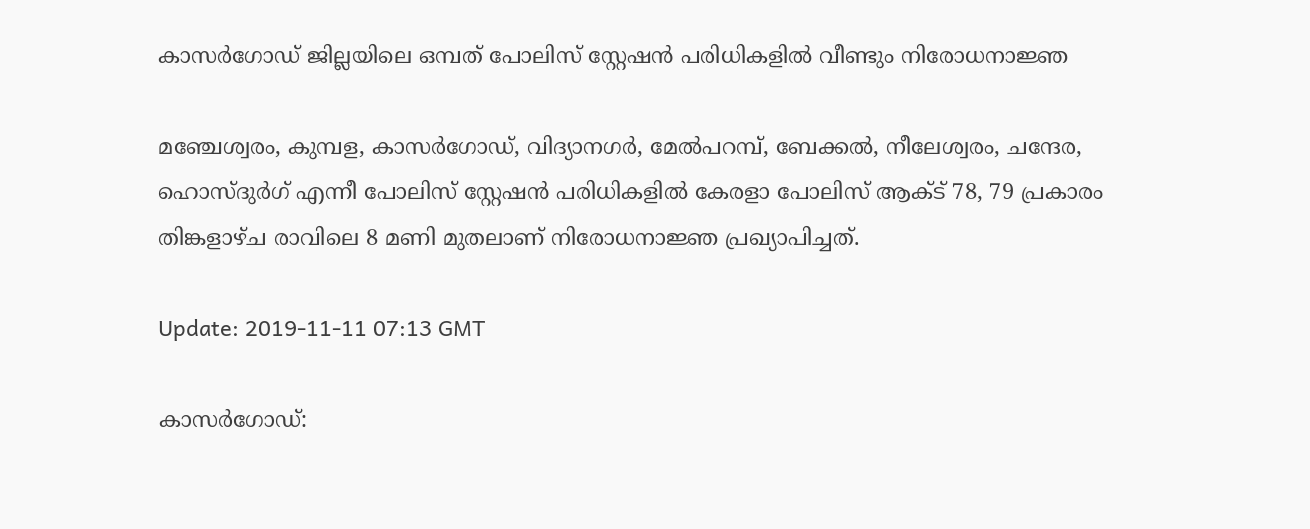കാസര്‍ഗോഡ് ജില്ലയിലെ ഒമ്പത് പോലിസ് സ്റ്റേഷന്‍ പരിധികളില്‍ വീണ്ടും നിരോധനാജ്ഞ

മഞ്ചേശ്വരം, കുമ്പള, കാസര്‍ഗോഡ്, വിദ്യാനഗര്‍, മേല്‍പറമ്പ്, ബേക്കല്‍, നീലേശ്വരം, ചന്ദേര, ഹൊസ്ദുര്‍ഗ് എന്നീ പോലിസ് സ്റ്റേഷന്‍ പരിധികളില്‍ കേരളാ പോലിസ് ആക്ട് 78, 79 പ്രകാരം തിങ്കളാഴ്ച രാവിലെ 8 മണി മുതലാണ് നിരോധനാജ്ഞ പ്രഖ്യാപിച്ചത്.

Update: 2019-11-11 07:13 GMT

കാസര്‍ഗോഡ്: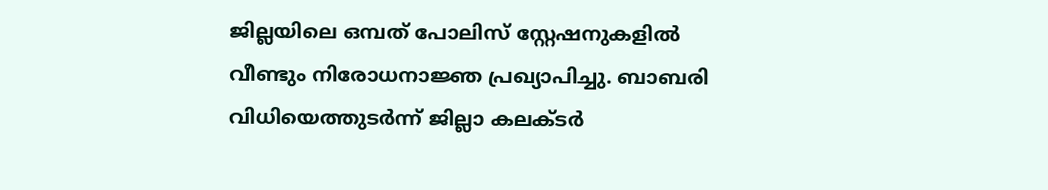ജില്ലയിലെ ഒമ്പത് പോലിസ് സ്റ്റേഷനുകളില്‍ വീണ്ടും നിരോധനാജ്ഞ പ്രഖ്യാപിച്ചു. ബാബരി വിധിയെത്തുടര്‍ന്ന് ജില്ലാ കലക്ടര്‍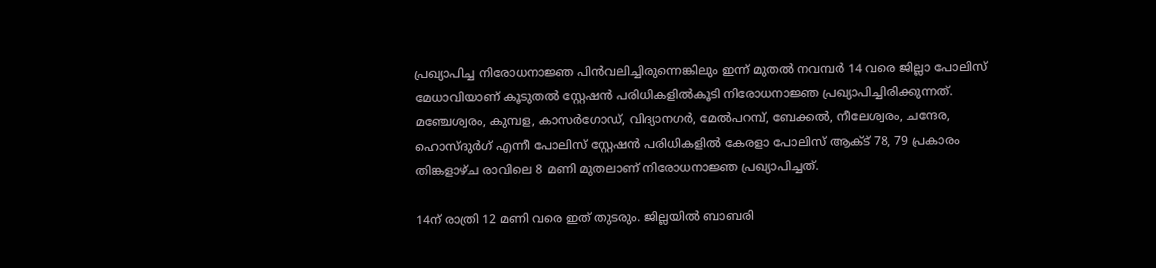പ്രഖ്യാപിച്ച നിരോധനാജ്ഞ പിന്‍വലിച്ചിരുന്നെങ്കിലും ഇന്ന് മുതല്‍ നവമ്പര്‍ 14 വരെ ജില്ലാ പോലിസ് മേധാവിയാണ് കൂടുതല്‍ സ്റ്റേഷന്‍ പരിധികളില്‍കൂടി നിരോധനാജ്ഞ പ്രഖ്യാപിച്ചിരിക്കുന്നത്. മഞ്ചേശ്വരം, കുമ്പള, കാസര്‍ഗോഡ്, വിദ്യാനഗര്‍, മേല്‍പറമ്പ്, ബേക്കല്‍, നീലേശ്വരം, ചന്ദേര, ഹൊസ്ദുര്‍ഗ് എന്നീ പോലിസ് സ്റ്റേഷന്‍ പരിധികളില്‍ കേരളാ പോലിസ് ആക്ട് 78, 79 പ്രകാരം തിങ്കളാഴ്ച രാവിലെ 8 മണി മുതലാണ് നിരോധനാജ്ഞ പ്രഖ്യാപിച്ചത്.

14ന് രാത്രി 12 മണി വരെ ഇത് തുടരും. ജില്ലയില്‍ ബാബരി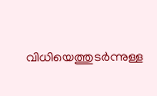വിധിയെത്തുടര്‍ന്നുള്ള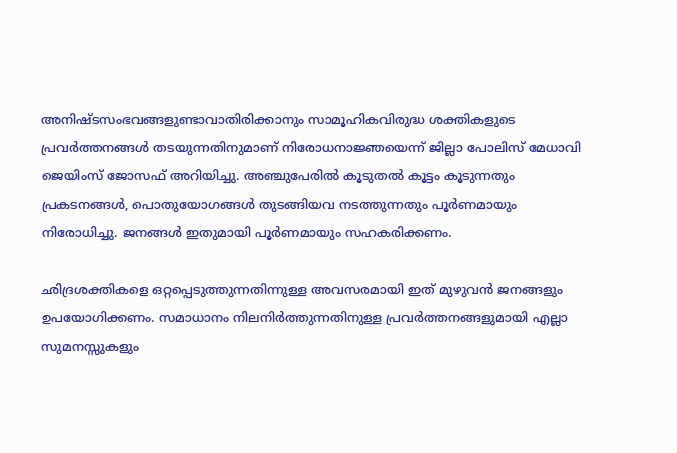അനിഷ്ടസംഭവങ്ങളുണ്ടാവാതിരിക്കാനും സാമൂഹികവിരുദ്ധ ശക്തികളുടെ പ്രവര്‍ത്തനങ്ങള്‍ തടയുന്നതിനുമാണ് നിരോധനാജ്ഞയെന്ന് ജില്ലാ പോലിസ് മേധാവി ജെയിംസ് ജോസഫ് അറിയിച്ചു. അഞ്ചുപേരില്‍ കൂടുതല്‍ കൂട്ടം കൂടുന്നതും പ്രകടനങ്ങള്‍, പൊതുയോഗങ്ങള്‍ തുടങ്ങിയവ നടത്തുന്നതും പൂര്‍ണമായും നിരോധിച്ചു. ജനങ്ങള്‍ ഇതുമായി പൂര്‍ണമായും സഹകരിക്കണം.

ഛിദ്രശക്തികളെ ഒറ്റപ്പെടുത്തുന്നതിന്നുള്ള അവസരമായി ഇത് മുഴുവന്‍ ജനങ്ങളും ഉപയോഗിക്കണം. സമാധാനം നിലനിര്‍ത്തുന്നതിനുള്ള പ്രവര്‍ത്തനങ്ങളുമായി എല്ലാ സുമനസ്സുകളും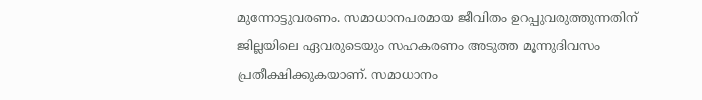മുന്നോട്ടുവരണം. സമാധാനപരമായ ജീവിതം ഉറപ്പുവരുത്തുന്നതിന് ജില്ലയിലെ ഏവരുടെയും സഹകരണം അടുത്ത മൂന്നുദിവസം പ്രതീക്ഷിക്കുകയാണ്. സമാധാനം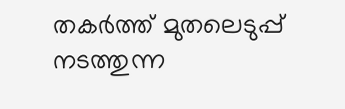തകര്‍ത്ത് മുതലെടുപ്പ് നടത്തുന്ന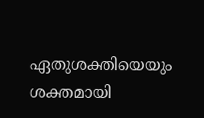ഏതുശക്തിയെയും ശക്തമായി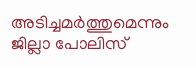അടിച്ചമര്‍ത്തുമെന്നും ജില്ലാ പോലിസ്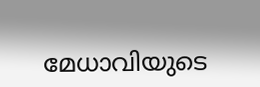മേധാവിയുടെ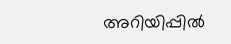അറിയിപ്പില്‍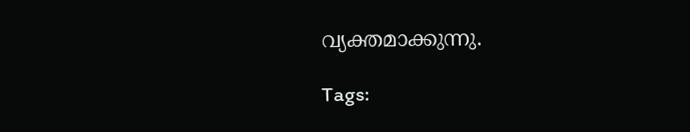വ്യക്തമാക്കുന്നു.

Tags: